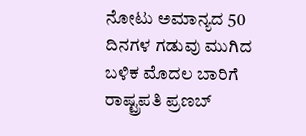ನೋಟು ಅಮಾನ್ಯದ 50 ದಿನಗಳ ಗಡುವು ಮುಗಿದ ಬಳಿಕ ಮೊದಲ ಬಾರಿಗೆ ರಾಷ್ಟ್ರಪತಿ ಪ್ರಣಬ್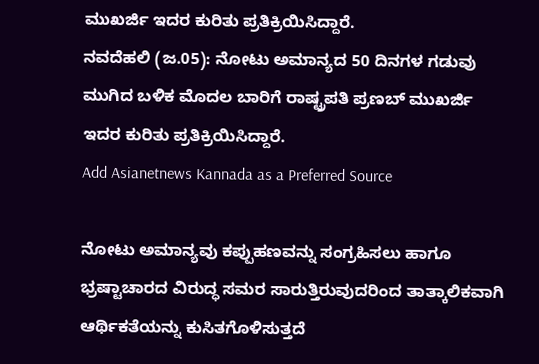ಮುಖರ್ಜಿ ಇದರ ಕುರಿತು ಪ್ರತಿಕ್ರಿಯಿಸಿದ್ದಾರೆ.
ನವದೆಹಲಿ (ಜ.05): ನೋಟು ಅಮಾನ್ಯದ 50 ದಿನಗಳ ಗಡುವು ಮುಗಿದ ಬಳಿಕ ಮೊದಲ ಬಾರಿಗೆ ರಾಷ್ಟ್ರಪತಿ ಪ್ರಣಬ್ ಮುಖರ್ಜಿ ಇದರ ಕುರಿತು ಪ್ರತಿಕ್ರಿಯಿಸಿದ್ದಾರೆ.
Add Asianetnews Kannada as a Preferred Source

ನೋಟು ಅಮಾನ್ಯವು ಕಪ್ಪುಹಣವನ್ನು ಸಂಗ್ರಹಿಸಲು ಹಾಗೂ ಭ್ರಷ್ಟಾಚಾರದ ವಿರುದ್ಧ ಸಮರ ಸಾರುತ್ತಿರುವುದರಿಂದ ತಾತ್ಕಾಲಿಕವಾಗಿ ಆರ್ಥಿಕತೆಯನ್ನು ಕುಸಿತಗೊಳಿಸುತ್ತದೆ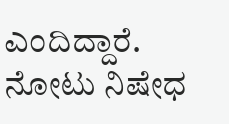ಎಂದಿದ್ದಾರೆ.
ನೋಟು ನಿಷೇಧ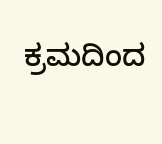ಕ್ರಮದಿಂದ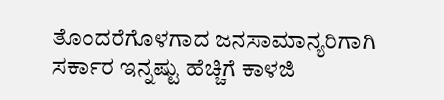ತೊಂದರೆಗೊಳಗಾದ ಜನಸಾಮಾನ್ಯರಿಗಾಗಿ ಸರ್ಕಾರ ಇನ್ನಷ್ಟು ಹೆಚ್ಚಿಗೆ ಕಾಳಜಿ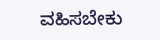ವಹಿಸಬೇಕು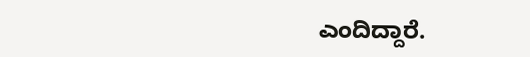ಎಂದಿದ್ದಾರೆ.